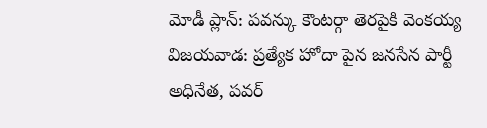మోడీ ప్లాన్: పవన్కు కౌంటర్గా తెరపైకి వెంకయ్య
విజయవాడ: ప్రత్యేక హోదా పైన జనసేన పార్టీ అధినేత, పవర్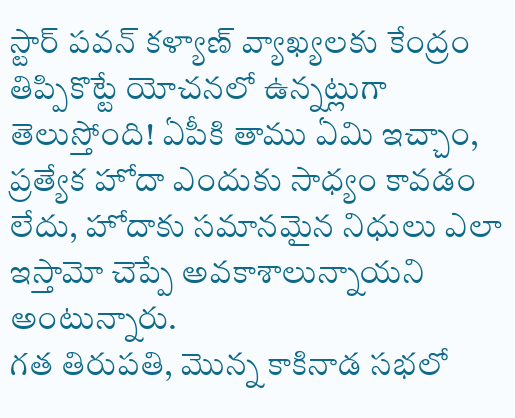స్టార్ పవన్ కళ్యాణ్ వ్యాఖ్యలకు కేంద్రం తిప్పికొట్టే యోచనలో ఉన్నట్లుగా తెలుస్తోంది! ఏపీకి తాము ఏమి ఇచ్చాం, ప్రత్యేక హోదా ఎందుకు సాధ్యం కావడం లేదు, హోదాకు సమానమైన నిధులు ఎలా ఇస్తామో చెప్పే అవకాశాలున్నాయని అంటున్నారు.
గత తిరుపతి, మొన్న కాకినాడ సభలో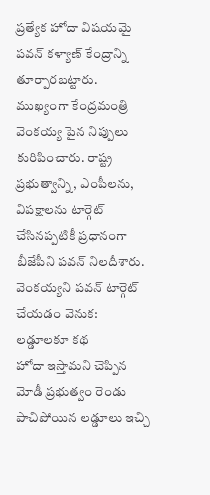ప్రత్యేక హోదా విషయమై పవన్ కళ్యాణ్ కేంద్రాన్ని తూర్పారబట్టారు. ముఖ్యంగా కేంద్రమంత్రి వెంకయ్య పైన నిప్పులు కురిపించారు. రాష్ట్ర ప్రభుత్వాన్ని, ఎంపీలను, విపక్షాలను టార్గెట్ చేసినప్పటికీ ప్రధానంగా బీజేపీని పవన్ నిలదీశారు.
వెంకయ్యని పవన్ టార్గెట్ చేయడం వెనుక: లడ్డూలకూ కథ
హోదా ఇస్తామని చెప్పిన మోడీ ప్రభుత్వం రెండు పాచిపోయిన లడ్డూలు ఇచ్చి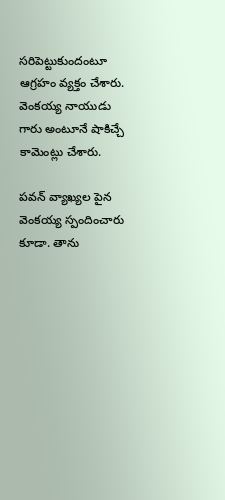సరిపెట్టుకుందంటూ ఆగ్రహం వ్యక్తం చేశారు. వెంకయ్య నాయుడు గారు అంటూనే షాకిచ్చే కామెంట్లు చేశారు.

పవన్ వ్యాఖ్యల పైన వెంకయ్య స్పందించారు కూడా. తాను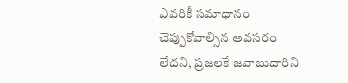ఎవరికీ సమాధానం చెప్పుకోవాల్సిన అవసరం లేదని, ప్రజలకే జవాబుదారిని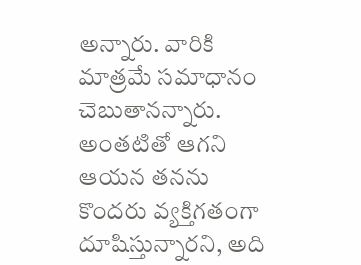అన్నారు. వారికి మాత్రమే సమాధానం చెబుతానన్నారు. అంతటితో ఆగని ఆయన తనను కొందరు వ్యక్తిగతంగా దూషిస్తున్నారని, అది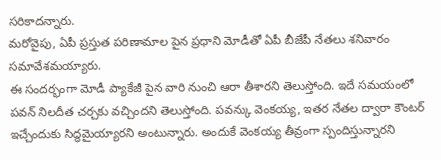సరికాదన్నారు.
మరోవైపు, ఏపీ ప్రస్తుత పరిణామాల పైన ప్రధాని మోడీతో ఏపీ బీజేపీ నేతలు శనివారం సమావేశమయ్యారు.
ఈ సందర్భంగా మోడీ ప్యాకేజీ పైన వారి నుంచి ఆరా తీశారని తెలుస్తోంది. ఇదే సమయంలో పవన్ నిలదీత చర్చకు వచ్చిందని తెలుస్తోంది. పవన్కు వెంకయ్య, ఇతర నేతల ద్వారా కౌంటర్ ఇచ్చేందుకు సిద్ధమైయ్యారని అంటున్నారు. అందుకే వెంకయ్య తీవ్రంగా స్పందిస్తున్నారని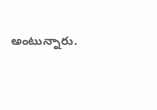అంటున్నారు.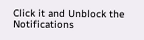Click it and Unblock the Notifications